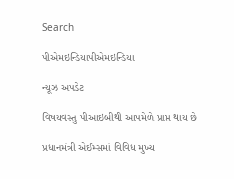Search

પીએમઇન્ડિયાપીએમઇન્ડિયા

ન્યૂઝ અપડેટ

વિષયવસ્તુ પીઆઇબીથી આપમેળે પ્રાપ્ત થાય છે

પ્રધાનમંત્રી એઈમ્સમાં વિવિધ મુખ્ય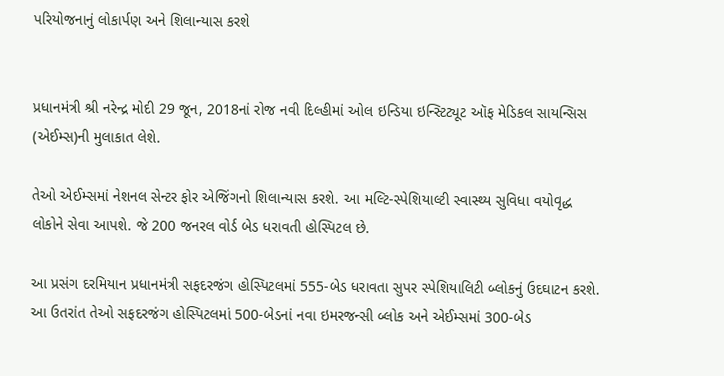પરિયોજનાનું લોકાર્પણ અને શિલાન્યાસ કરશે


પ્રધાનમંત્રી શ્રી નરેન્દ્ર મોદી 29 જૂન, 2018નાં રોજ નવી દિલ્હીમાં ઓલ ઇન્ડિયા ઇન્સ્ટિટ્યૂટ ઑફ મેડિકલ સાયન્સિસ (એઈમ્સ)ની મુલાકાત લેશે.

તેઓ એઈમ્સમાં નેશનલ સેન્ટર ફોર એજિંગનો શિલાન્યાસ કરશે. આ મલ્ટિ-સ્પેશિયાલ્ટી સ્વાસ્થ્ય સુવિધા વયોવૃદ્ધ લોકોને સેવા આપશે. જે 200 જનરલ વોર્ડ બેડ ધરાવતી હોસ્પિટલ છે.

આ પ્રસંગ દરમિયાન પ્રધાનમંત્રી સફદરજંગ હોસ્પિટલમાં 555-બેડ ધરાવતા સુપર સ્પેશિયાલિટી બ્લોકનું ઉદઘાટન કરશે. આ ઉતરાંત તેઓ સફદરજંગ હોસ્પિટલમાં 500-બેડનાં નવા ઇમરજન્સી બ્લોક અને એઈમ્સમાં 300-બેડ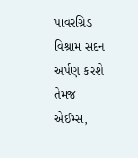પાવરગ્રિડ વિશ્રામ સદન અર્પણ કરશે તેમજ એઈમ્સ,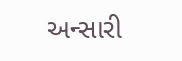અન્સારી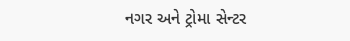નગર અને ટ્રોમા સેન્ટર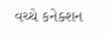વચ્ચે કનેક્શન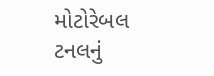મોટોરેબલ ટનલનું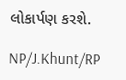લોકાર્પણ કરશે.

NP/J.Khunt/RP